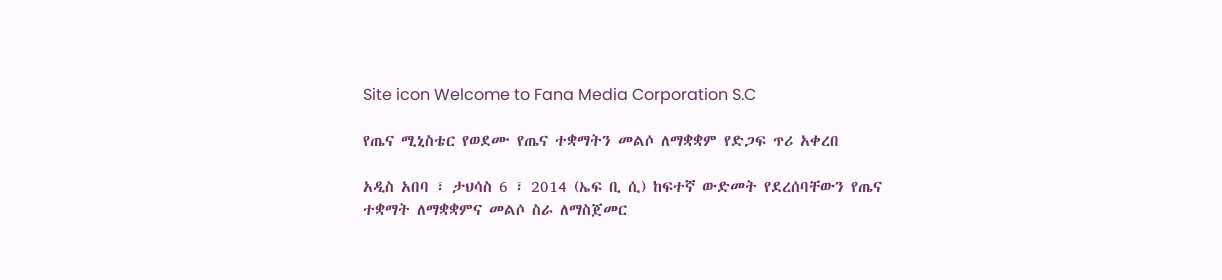Site icon Welcome to Fana Media Corporation S.C

የጤና ሚኒስቴር የወደሙ የጤና ተቋማትን መልሶ ለማቋቋም የድጋፍ ጥሪ አቀረበ

አዲስ አበባ ፣ ታህሳስ 6 ፣ 2014 (ኤፍ ቢ ሲ) ከፍተኛ ውድመት የደረሰባቸውን የጤና ተቋማት ለማቋቋምና መልሶ ስራ ለማስጀመር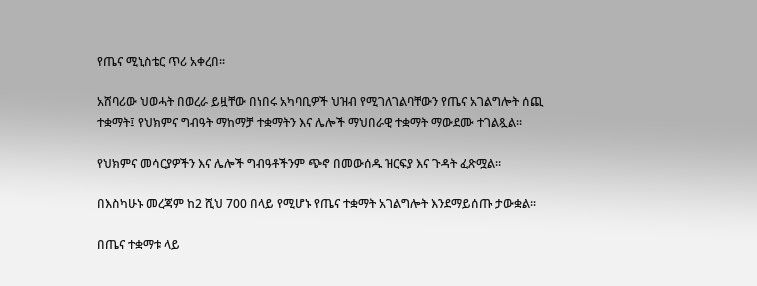የጤና ሚኒስቴር ጥሪ አቀረበ፡፡

አሸባሪው ህወሓት በወረራ ይዟቸው በነበሩ አካባቢዎች ህዝብ የሚገለገልባቸውን የጤና አገልግሎት ሰጪ ተቋማት፤ የህክምና ግብዓት ማከማቻ ተቋማትን እና ሌሎች ማህበራዊ ተቋማት ማውደሙ ተገልጿል፡፡

የህክምና መሳርያዎችን እና ሌሎች ግብዓቶችንም ጭኖ በመውሰዱ ዝርፍያ እና ጉዳት ፈጽሟል፡፡

በእስካሁኑ መረጃም ከ2 ሺህ 700 በላይ የሚሆኑ የጤና ተቋማት አገልግሎት እንደማይሰጡ ታውቋል፡፡

በጤና ተቋማቱ ላይ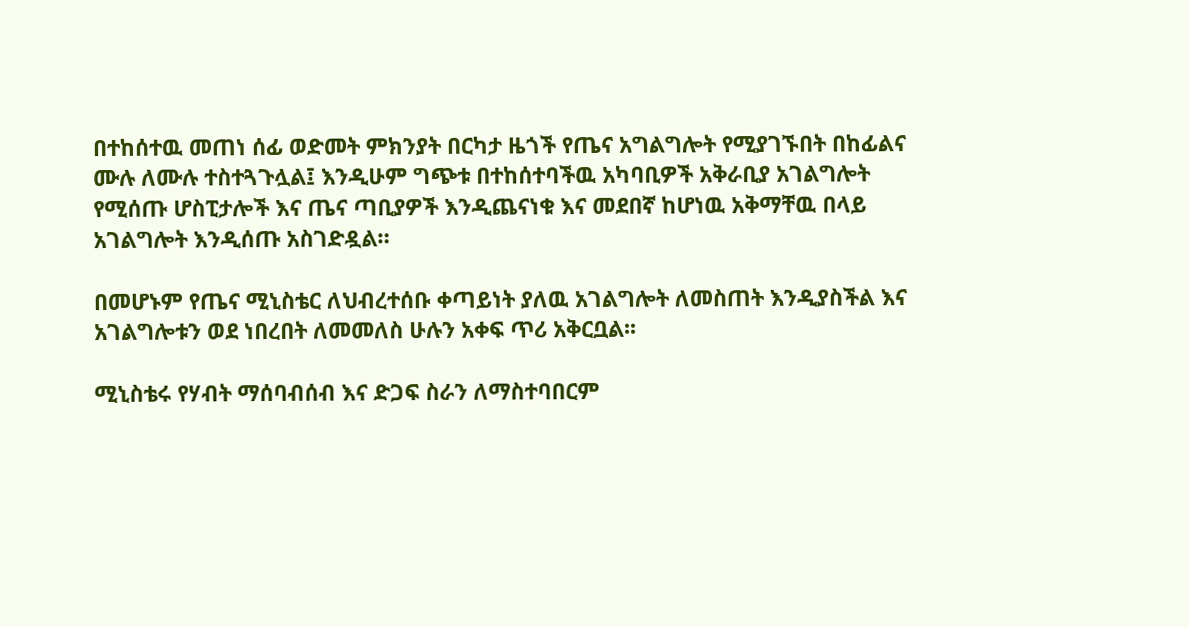በተከሰተዉ መጠነ ሰፊ ወድመት ምክንያት በርካታ ዜጎች የጤና አግልግሎት የሚያገኙበት በከፊልና ሙሉ ለሙሉ ተስተጓጉሏል፤ እንዲሁም ግጭቱ በተከሰተባችዉ አካባቢዎች አቅራቢያ አገልግሎት የሚሰጡ ሆስፒታሎች እና ጤና ጣቢያዎች እንዲጨናነቁ እና መደበኛ ከሆነዉ አቅማቸዉ በላይ አገልግሎት እንዲሰጡ አስገድዷል።

በመሆኑም የጤና ሚኒስቴር ለህብረተሰቡ ቀጣይነት ያለዉ አገልግሎት ለመስጠት እንዲያስችል እና አገልግሎቱን ወደ ነበረበት ለመመለስ ሁሉን አቀፍ ጥሪ አቅርቧል፡፡

ሚኒስቴሩ የሃብት ማሰባብሰብ እና ድጋፍ ስራን ለማስተባበርም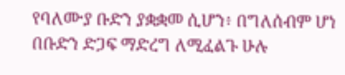የባለሙያ ቡድን ያቋቋመ ሲሆን፥ በግለሰብም ሆነ በቡድን ድጋፍ ማድረግ ለሚፈልጉ ሁሉ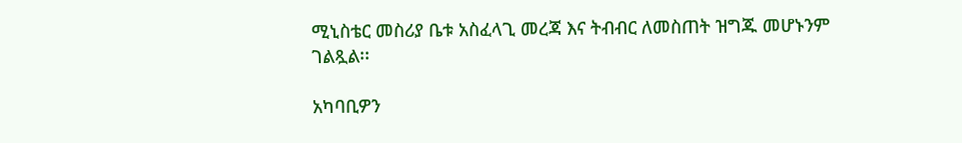ሚኒስቴር መስሪያ ቤቱ አስፈላጊ መረጃ እና ትብብር ለመስጠት ዝግጁ መሆኑንም ገልጿል፡፡

አካባቢዎን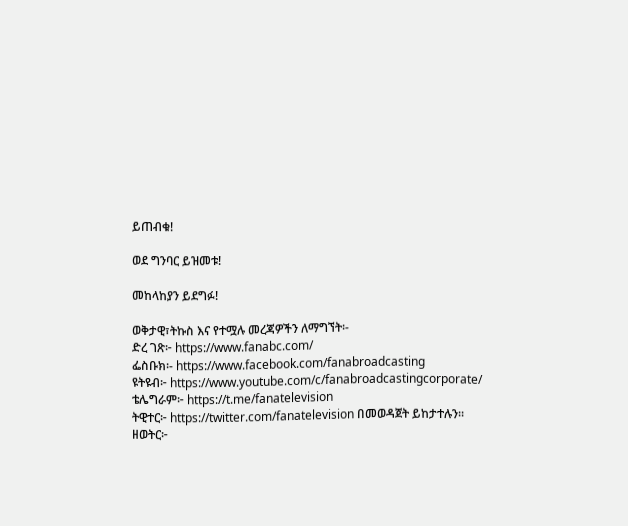ይጠብቁ!

ወደ ግንባር ይዝመቱ!

መከላከያን ይደግፉ!

ወቅታዊ፣ትኩስ እና የተሟሉ መረጃዎችን ለማግኘት፡-
ድረ ገጽ፦ https://www.fanabc.com/
ፌስቡክ፡- https://www.facebook.com/fanabroadcasting
ዩትዩብ፦ https://www.youtube.com/c/fanabroadcastingcorporate/
ቴሌግራም፦ https://t.me/fanatelevision
ትዊተር፦ https://twitter.com/fanatelevision በመወዳጀት ይከታተሉን፡፡
ዘወትር፦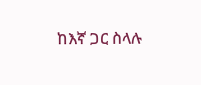ከእኛ ጋር ስላሉ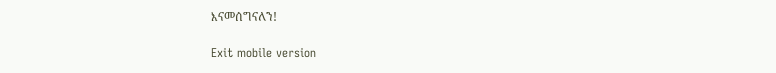እናመሰግናለን!

Exit mobile version